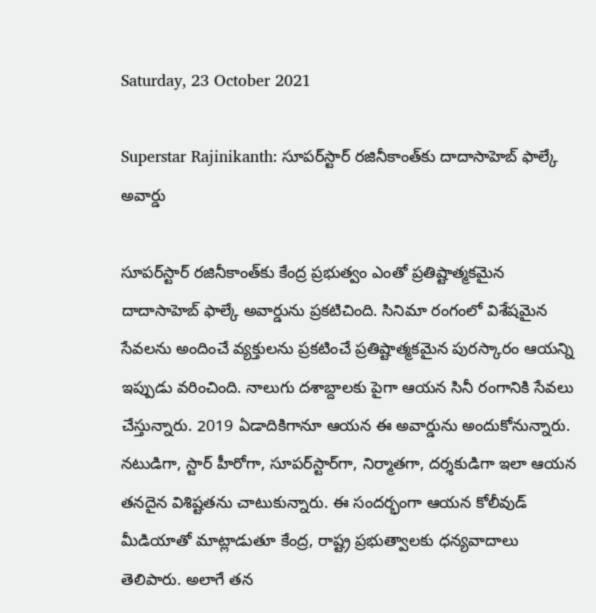Saturday, 23 October 2021

Superstar Rajinikanth: సూపర్‌స్టార్ రజినీకాంత్‌కు దాదాసాహెబ్ ఫాల్కే అవార్డు

సూప‌ర్‌స్టార్ రజినీకాంత్‌కు కేంద్ర ప్ర‌భుత్వం ఎంతో ప్ర‌తిష్టాత్మ‌క‌మైన దాదాసాహెబ్ ఫాల్కే అవార్డును ప్ర‌క‌టిచింది. సినిమా రంగంలో విశేష‌మైన సేవ‌ల‌ను అందించే వ్య‌క్తుల‌ను ప్ర‌క‌టించే ప్ర‌తిష్టాత్మ‌క‌మైన పుర‌స్కారం ఆయ‌న్ని ఇప్పుడు వ‌రించింది. నాలుగు ద‌శాబ్దాల‌కు పైగా ఆయ‌న సినీ రంగానికి సేవ‌లు చేస్తున్నారు. 2019 ఏడాదికిగానూ ఆయ‌న ఈ అవార్డును అందుకోనున్నారు. న‌టుడిగా, స్టార్ హీరోగా, సూప‌ర్‌స్టార్‌గా, నిర్మాత‌గా, ద‌ర్శ‌కుడిగా ఇలా ఆయ‌న త‌న‌దైన విశిష్ట‌త‌ను చాటుకున్నారు. ఈ సంద‌ర్భంగా ఆయ‌న కోలీవుడ్ మీడియాతో మాట్లాడుతూ కేంద్ర, రాష్ట్ర ప్ర‌భుత్వాల‌కు ధ‌న్య‌వాదాలు తెలిపారు. అలాగే త‌న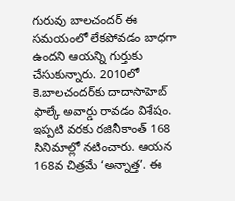గురువు బాల‌చంద‌ర్ ఈ సమయంలో లేక‌పోవ‌డం బాధ‌గా ఉంద‌ని ఆయ‌న్ని గుర్తుకు చేసుకున్నారు. 2010లో కె.బాల‌చందర్‌కు దాదాసాహెబ్ ఫాల్కే అవార్డు రావ‌డం విశేషం. ఇప్పటి వరకు రజినీకాంత్ 168 సినిమాల్లో నటించారు. ఆయన 168వ చిత్రమే ‘అన్నాత్త’. ఈ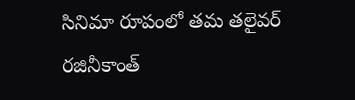సినిమా రూపంలో తమ తలైవర్ రజినీకాంత్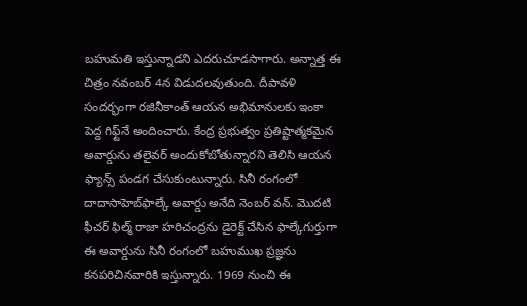బహుమతి ఇస్తున్నాడని ఎదరుచూడసాగారు. అన్నాత్త ఈ చిత్రం నవంబర్ 4న విడుదలవుతుంది. దీపావళి సందర్భంగా రజినీకాంత్ ఆయన అభిమానులకు ఇంకా పెద్ద గిఫ్ట్‌నే అందించారు. కేంద్ర ప్రభుత్వం ప్రతిష్టాత్మకమైన అవార్డును తలైవర్ అందుకోబోతున్నారని తెలిసి ఆయన ఫ్యాన్స్ పండగ చేసుకుంటున్నారు. సినీ రంగంలో దాదాసాహెబ్‌ఫాల్కే అవార్డు అనేది నెంబ‌ర్ వ‌న్‌. మొద‌టి ఫీచ‌ర్ ఫిల్మ్ రాజా హ‌రిచంద్రను డైరెక్ట్ చేసిన ఫాల్కేగుర్తుగా ఈ అవార్డును సినీ రంగంలో బ‌హుముఖ ప్ర‌జ్ఞ‌ను క‌న‌ప‌రిచిన‌వారికి ఇస్తున్నారు. 1969 నుంచి ఈ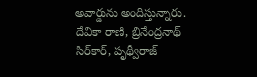అవార్డును అందిస్తున్నారు. దేవికా రాణి, బ్రినేంద్ర‌నాథ్ సిర్‌కార్‌, పృథ్వీరాజ్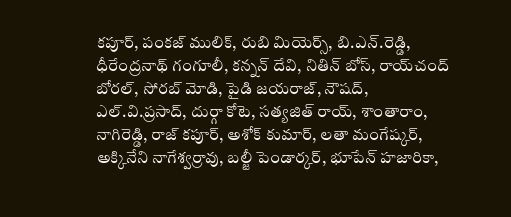క‌పూర్‌, పంక‌జ్ ములిక్‌, రుబి మియెర్స్‌, బి.ఎన్‌.రెడ్డి, ధీరేంద్ర‌నాథ్ గంగూలీ, క‌న్న‌న్ దేవి, నితిన్ బోస్‌, రాయ్‌చంద్ బోర‌ల్‌, సోర‌బ్ మోడి, పైడి జ‌య‌రాజ్‌, నౌష‌ద్‌, ఎల్‌.వి.ప్రసాద్‌, దుర్గా కోటె, స‌త్య‌జిత్ రాయ్‌, శాంతారాం, నాగిరెడ్డి, రాజ్ క‌పూర్‌, అశోక్ కుమార్‌, ల‌తా మంగేష్క‌ర్‌, అక్కినేని నాగేశ్వ‌ర్రావు, బ‌ల్జీ పెండార్క‌ర్‌, భూపేన్ హ‌జారికా,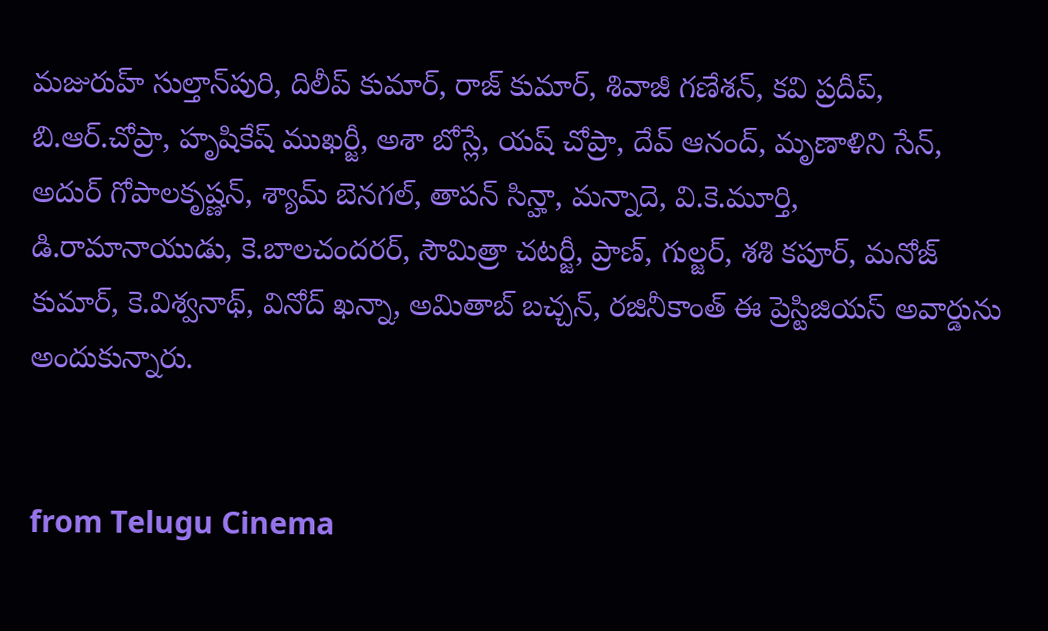మ‌జురుహ్ సుల్తాన్‌పురి, దిలీప్ కుమార్‌, రాజ్ కుమార్‌, శివాజీ గ‌ణేశ‌న్‌, క‌వి ప్ర‌దీప్‌, బి.ఆర్‌.చోప్రా, హృషికేష్ ముఖ‌ర్జీ, అశా బోస్లే, య‌ష్ చోప్రా, దేవ్ ఆనంద్‌, మృణాళిని సేన్‌, అదుర్ గోపాల‌కృష్ణ‌న్‌, శ్యామ్ బెన‌గ‌ల్‌, తాప‌న్ సిన్హా, మ‌న్నాదె, వి.కె.మూర్తి, డి.రామానాయుడు, కె.బాల‌చంద‌ర‌ర్‌, సౌమిత్రా చ‌ట‌ర్జీ, ప్రాణ్, గుల్జ‌ర్‌, శ‌శి క‌పూర్‌, మ‌నోజ్ కుమార్, కె.విశ్వ‌నాథ్‌, వినోద్ ఖ‌న్నా, అమితాబ్ బ‌చ్చ‌న్‌, ర‌జినీకాంత్ ఈ ప్రెస్టిజియ‌స్ అవార్డును అందుకున్నారు.


from Telugu Cinema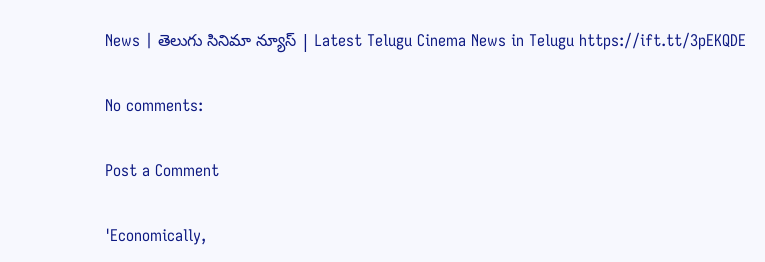News | తెలుగు సినిమా న్యూస్ | Latest Telugu Cinema News in Telugu https://ift.tt/3pEKQDE

No comments:

Post a Comment

'Economically,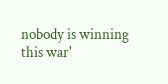nobody is winning this war'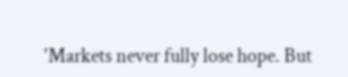'Markets never fully lose hope. But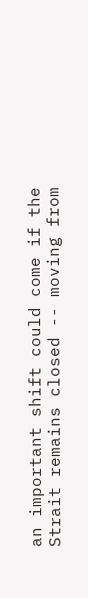an important shift could come if the Strait remains closed -- moving from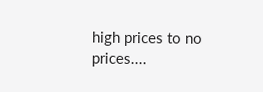high prices to no prices....